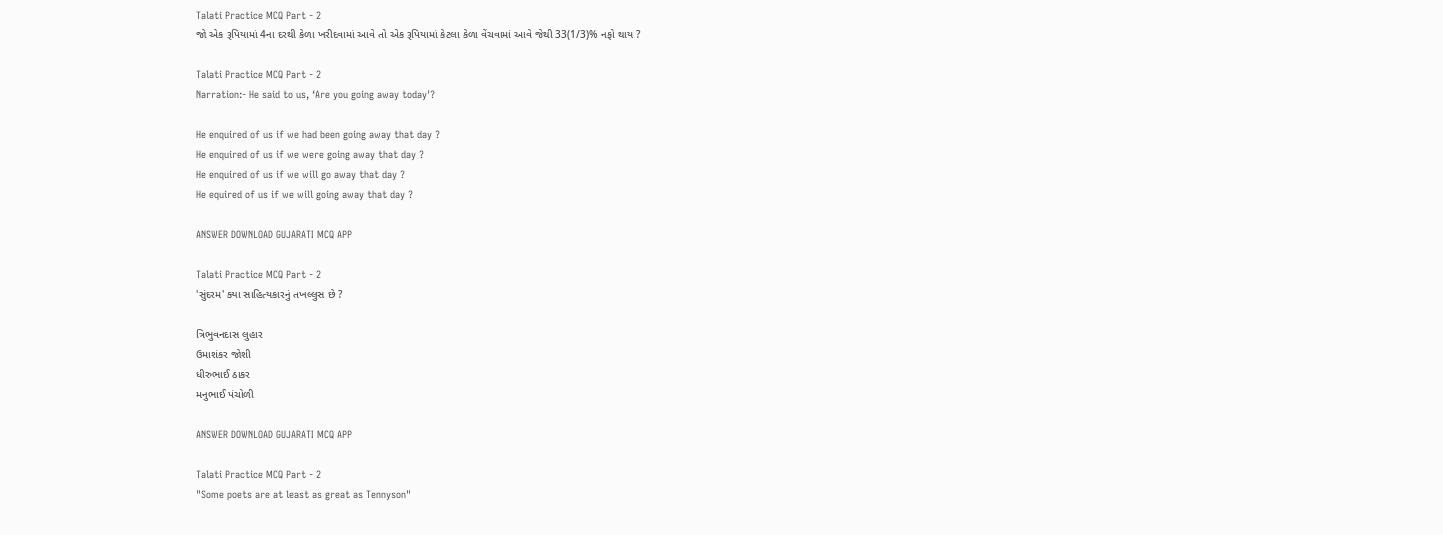Talati Practice MCQ Part - 2
જો એક રૂપિયામાં 4ના દરથી કેળા ખરીદવામાં આવે તો એક રૂપિયામાં કેટલા કેળા વેંચવામાં આવે જેથી 33(1/3)% નફો થાય ?

Talati Practice MCQ Part - 2
Narration:- He said to us, ‘Are you going away today'?

He enquired of us if we had been going away that day ?
He enquired of us if we were going away that day ?
He enquired of us if we will go away that day ?
He equired of us if we will going away that day ?

ANSWER DOWNLOAD GUJARATI MCQ APP

Talati Practice MCQ Part - 2
'સુંદરમ' ક્યા સાહિત્યકારનું તખલ્લુસ છે ?

ત્રિભુવનદાસ લુહાર
ઉમાશંકર જોશી
ધીરુભાઈ ઠાકર
મનુભાઈ પંચોળી

ANSWER DOWNLOAD GUJARATI MCQ APP

Talati Practice MCQ Part - 2
"Some poets are at least as great as Tennyson"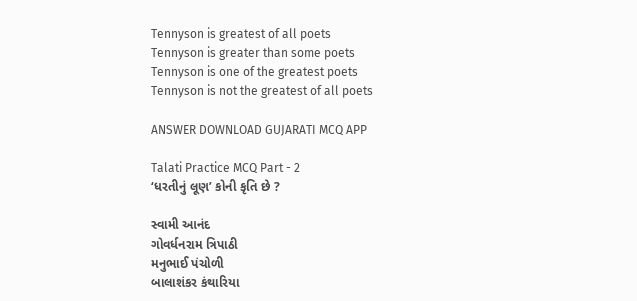Tennyson is greatest of all poets
Tennyson is greater than some poets
Tennyson is one of the greatest poets
Tennyson is not the greatest of all poets

ANSWER DOWNLOAD GUJARATI MCQ APP

Talati Practice MCQ Part - 2
‘ધરતીનું લૂણ’ કોની કૃતિ છે ?

સ્વામી આનંદ
ગોવર્ધનરામ ત્રિપાઠી
મનુભાઈ પંચોળી
બાલાશંકર કંથારિયા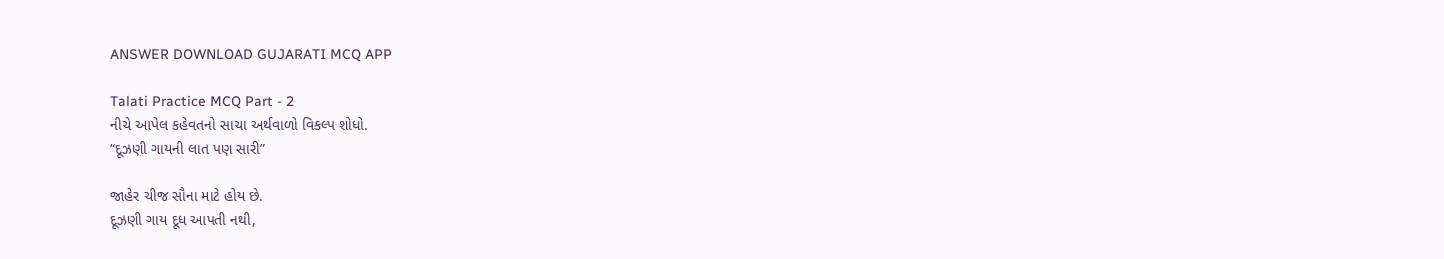ANSWER DOWNLOAD GUJARATI MCQ APP

Talati Practice MCQ Part - 2
નીચે આપેલ કહેવતનો સાચા અર્થવાળો વિકલ્પ શોધો.
“દૂઝણી ગાયની લાત પણ સારી”

જાહેર ચીજ સૌના માટે હોય છે.
દૂઝણી ગાય દૂધ આપતી નથી,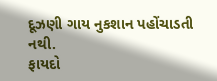દૂઝણી ગાય નુકશાન પહોંચાડતી નથી.
ફાયદો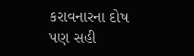કરાવનારના દોષ પણ સહી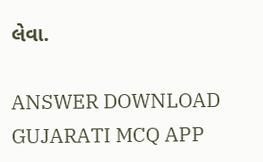લેવા.

ANSWER DOWNLOAD GUJARATI MCQ APP